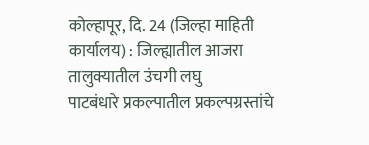कोल्हापूर, दि. 24 (जिल्हा माहिती कार्यालय) : जिल्ह्यातील आजरा तालुक्यातील उंचगी लघु
पाटबंधारे प्रकल्पातील प्रकल्पग्रस्तांचे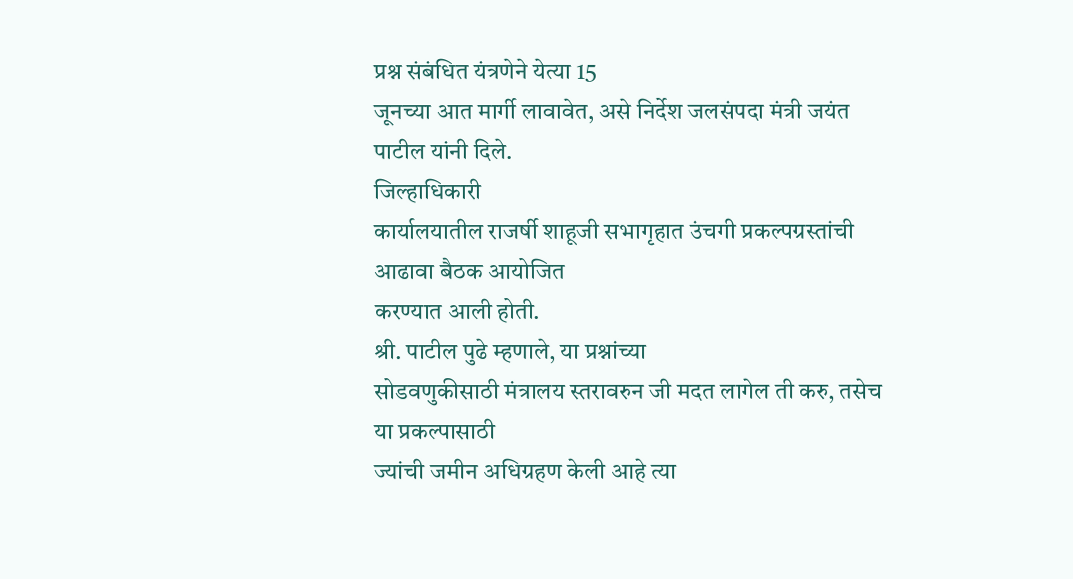प्रश्न संबंधित यंत्रणेने येत्या 15
जूनच्या आत मार्गी लावावेत, असे निर्देश जलसंपदा मंत्री जयंत पाटील यांनी दिले.
जिल्हाधिकारी
कार्यालयातील राजर्षी शाहूजी सभागृहात उंचगी प्रकल्पग्रस्तांची आढावा बैठक आयोजित
करण्यात आली होती.
श्री. पाटील पुढे म्हणाले, या प्रश्नांच्या
सोडवणुकीसाठी मंत्रालय स्तरावरुन जी मदत लागेल ती करु, तसेच या प्रकल्पासाठी
ज्यांची जमीन अधिग्रहण केली आहे त्या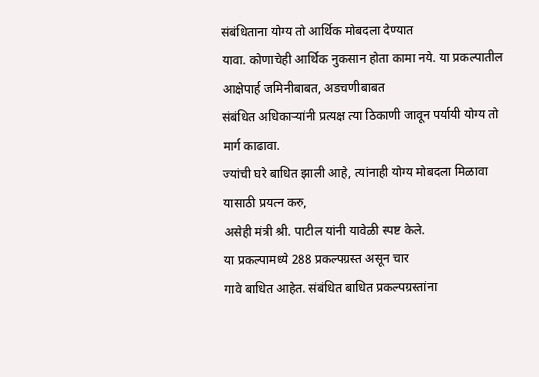संबंधिताना योग्य तो आर्थिक मोबदला देण्यात
यावा. कोणाचेही आर्थिक नुकसान होता कामा नये. या प्रकल्पातील आक्षेपार्ह जमिनीबाबत, अडचणीबाबत
संबंधित अधिकाऱ्यांनी प्रत्यक्ष त्या ठिकाणी जावून पर्यायी योग्य तो मार्ग काढावा.
ज्यांची घरे बाधित झाली आहे, त्यांनाही योग्य मोबदला मिळावा यासाठी प्रयत्न करु,
असेही मंत्री श्री. पाटील यांनी यावेळी स्पष्ट केले.
या प्रकल्पामध्ये 288 प्रकल्पग्रस्त असून चार
गावे बाधित आहेत. संबंधित बाधित प्रकल्पग्रस्तांना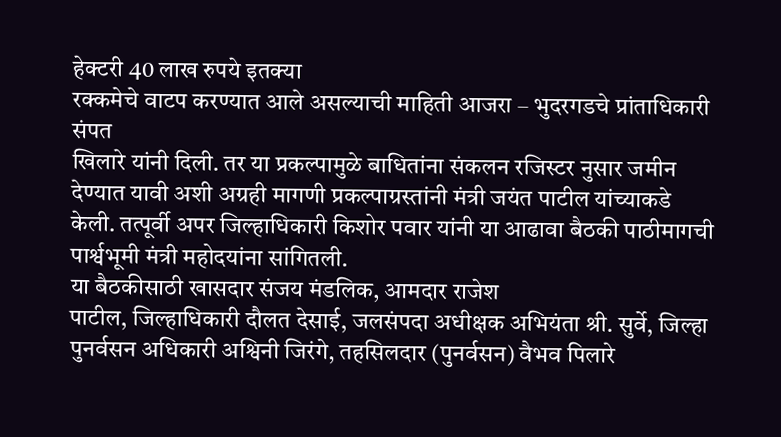हेक्टरी 40 लाख रुपये इतक्या
रक्कमेचे वाटप करण्यात आले असल्याची माहिती आजरा – भुदरगडचे प्रांताधिकारी संपत
खिलारे यांनी दिली. तर या प्रकल्पामुळे बाधितांना संकलन रजिस्टर नुसार जमीन
देण्यात यावी अशी अग्रही मागणी प्रकल्पाग्रस्तांनी मंत्री जयंत पाटील यांच्याकडे
केली. तत्पूर्वी अपर जिल्हाधिकारी किशोर पवार यांनी या आढावा बैठकी पाठीमागची
पार्श्वभूमी मंत्री महोदयांना सांगितली.
या बैठकीसाठी खासदार संजय मंडलिक, आमदार राजेश
पाटील, जिल्हाधिकारी दौलत देसाई, जलसंपदा अधीक्षक अभियंता श्री. सुर्वे, जिल्हा
पुनर्वसन अधिकारी अश्विनी जिरंगे, तहसिलदार (पुनर्वसन) वैभव पिलारे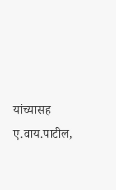यांच्यासह
ए.वाय.पाटील,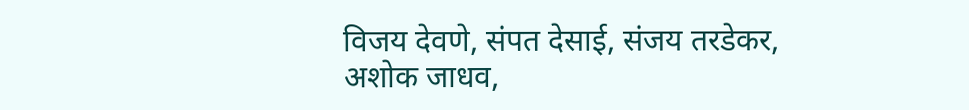विजय देवणे, संपत देसाई, संजय तरडेकर, अशोक जाधव,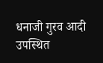धनाजी गुरव आदी
उपस्थित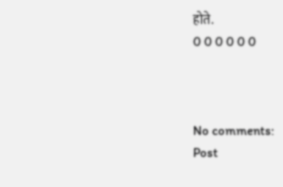होते.
0 0 0 0 0 0



No comments:
Post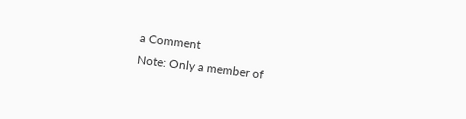a Comment
Note: Only a member of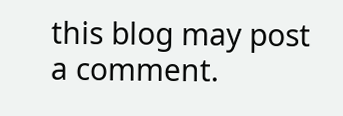this blog may post a comment.